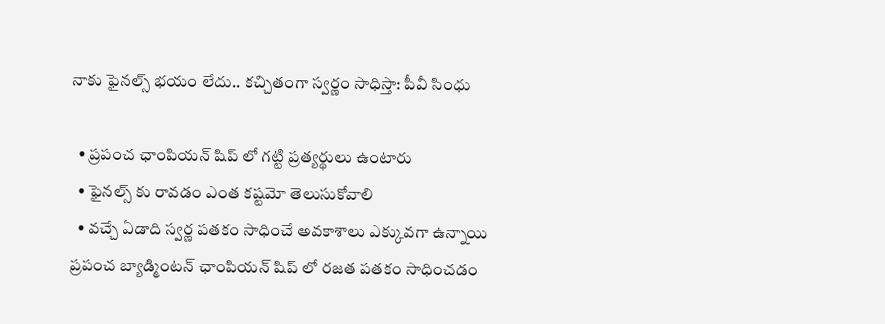నాకు ఫైనల్స్ భయం లేదు.. కచ్చితంగా స్వర్ణం సాధిస్తా: పీవీ సింధు

  • ప్రపంచ ఛాంపియన్ షిప్ లో గట్టి ప్రత్యర్థులు ఉంటారు
  • ఫైనల్స్ కు రావడం ఎంత కష్టమో తెలుసుకోవాలి
  • వచ్చే ఏడాది స్వర్ణ పతకం సాధించే అవకాశాలు ఎక్కువగా ఉన్నాయి
ప్రపంచ బ్యాడ్మింటన్ ఛాంపియన్ షిప్ లో రజత పతకం సాధించడం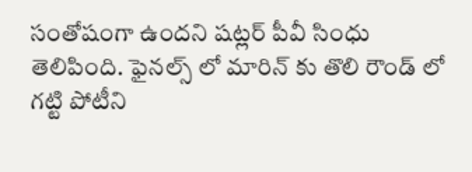సంతోషంగా ఉందని షట్లర్ పీవీ సింధు తెలిపింది. ఫైనల్స్ లో మారిన్ కు తొలి రౌండ్ లో గట్టి పోటీని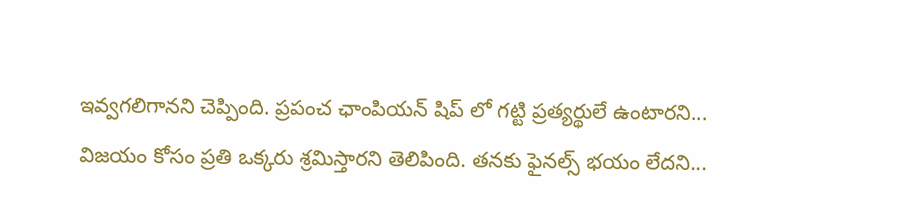ఇవ్వగలిగానని చెప్పింది. ప్రపంచ ఛాంపియన్ షిప్ లో గట్టి ప్రత్యర్థులే ఉంటారని... విజయం కోసం ప్రతి ఒక్కరు శ్రమిస్తారని తెలిపింది. తనకు ఫైనల్స్ భయం లేదని...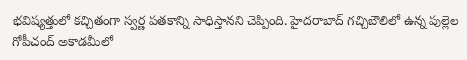భవిష్యత్తులో కచ్చితంగా స్వర్ణ పతకాన్ని సాధిస్తానని చెప్పింది. హైదరాబాద్ గచ్చిబౌలిలో ఉన్న పుల్లెల గోపీచంద్ అకాడమీలో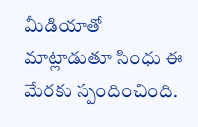మీడియాతో మాట్లాడుతూ సింధు ఈ మేరకు స్పందించింది.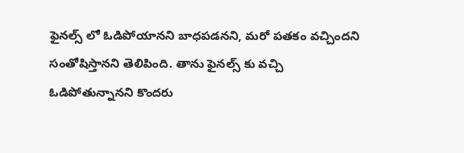ఫైనల్స్ లో ఓడిపోయానని బాధపడనని, మరో పతకం వచ్చిందని సంతోషిస్తానని తెలిపింది. తాను ఫైనల్స్ కు వచ్చి ఓడిపోతున్నానని కొందరు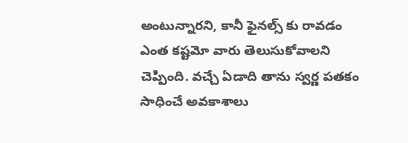అంటున్నారని, కానీ ఫైనల్స్ కు రావడం ఎంత కష్టమో వారు తెలుసుకోవాలని చెప్పింది. వచ్చే ఏడాది తాను స్వర్ణ పతకం సాధించే అవకాశాలు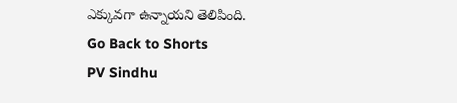ఎక్కువగా ఉన్నాయని తెలిపింది.
Go Back to Shorts
PV Sindhu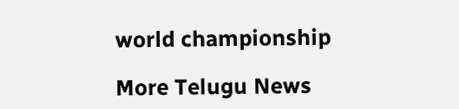world championship

More Telugu News